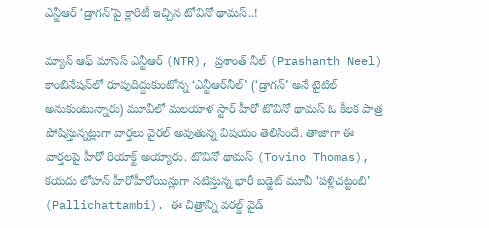ఎన్టీఆర్ ‘డ్రాగన్’పై క్లారిటీ ఇచ్చిన టోవినో థామస్..!

మ్యాన్ ఆఫ్ మాసెస్ ఎన్టీఆర్ (NTR), ప్రశాంత్ నీల్ (Prashanth Neel) కాంబినేషన్‌లో రూపుదిద్దుకుంటోన్న ‘ఎన్టీఆర్‌నీల్’ (‘డ్రాగన్’ అనే టైటిల్ అనుకుంటున్నారు) మూవీలో మలయాళ స్టార్ హీరో టొవినో థామస్ ఓ కీలక పాత్ర పోషిస్తున్నట్లుగా వార్తలు వైరల్ అవుతున్న విషయం తెలిసిందే. తాజాగా ఈ వార్తలపై హీరో రియాక్ట్ అయ్యారు. టొవినో థామస్ (Tovino Thomas), కయదు లోహన్ హీరోహీరోయిన్లుగా నటిస్తున్న భారీ బడ్జెట్ మూవీ ‘పళ్లిచట్టంబి’ (Pallichattambi). ఈ చిత్రాన్ని వరల్డ్ వైడ్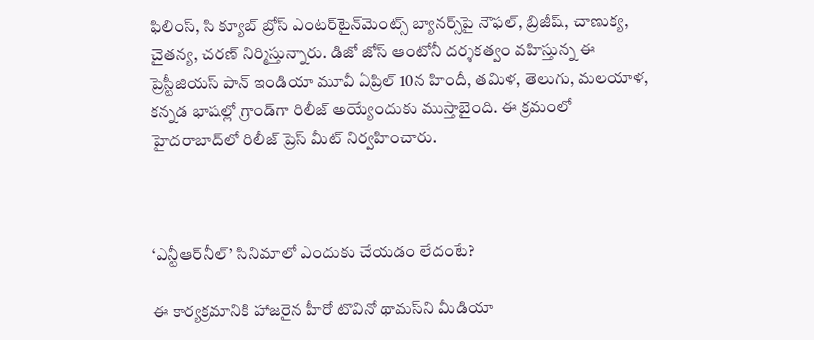ఫిలింస్, సి క్యూబ్ బ్రోస్ ఎంటర్‌టైన్‌మెంట్స్ బ్యానర్స్‌పై నౌఫల్, బ్రిజీష్, చాణుక్య, చైతన్య, చరణ్ నిర్మిస్తున్నారు. డిజో జోస్ ఆంటోనీ దర్శకత్వం వహిస్తున్న ఈ ప్రెస్టీజియస్ పాన్ ఇండియా మూవీ ఏప్రిల్ 10న హిందీ, తమిళ, తెలుగు, మలయాళ, కన్నడ భాషల్లో గ్రాండ్‌గా రిలీజ్ అయ్యేందుకు ముస్తాబైంది. ఈ క్రమంలో హైదరాబాద్‌లో రిలీజ్ ప్రెస్ మీట్ నిర్వహించారు.



‘ఎన్టీఆర్‌నీల్’ సినిమాలో ఎందుకు చేయడం లేదంటే?

ఈ కార్యక్రమానికి హాజరైన హీరో టొవినో థామస్‌ని మీడియా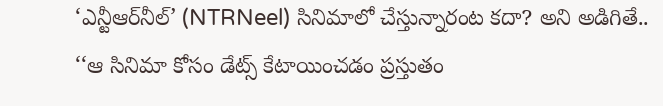‘ఎన్టీఆర్‌నీల్’ (NTRNeel) సినిమాలో చేస్తున్నారంట కదా? అని అడిగితే.. ‘‘ఆ సినిమా కోసం డేట్స్ కేటాయించడం ప్రస్తుతం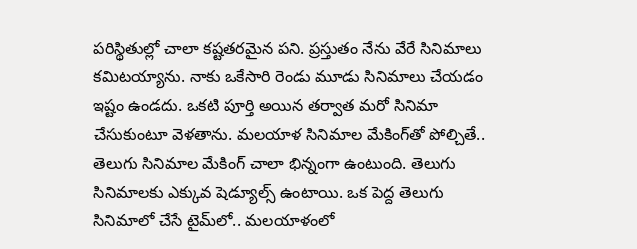పరిస్థితుల్లో చాలా కష్టతరమైన పని. ప్రస్తుతం నేను వేరే సినిమాలు కమిటయ్యాను. నాకు ఒకేసారి రెండు మూడు సినిమాలు చేయడం ఇష్టం ఉండదు. ఒకటి పూర్తి అయిన తర్వాత మరో సినిమా చేసుకుంటూ వెళతాను. మలయాళ సినిమాల మేకింగ్‌తో పోల్చితే.. తెలుగు సినిమాల మేకింగ్‌ చాలా భిన్నంగా ఉంటుంది. తెలుగు సినిమాలకు ఎక్కువ షెడ్యూల్స్ ఉంటాయి. ఒక పెద్ద తెలుగు సినిమాలో చేసే టైమ్‌లో.. మలయాళంలో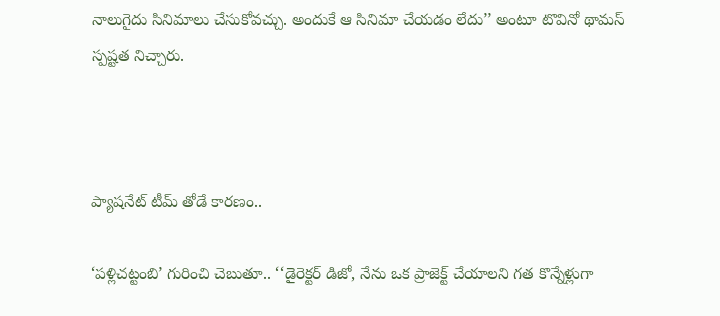నాలుగైదు సినిమాలు చేసుకోవచ్చు. అందుకే ఆ సినిమా చేయడం లేదు’’ అంటూ టొవినో థామస్‌ స్పష్టత నిచ్చారు.



ప్యాషనేట్ టీమ్ తోడే కారణం..

‘పళ్లిచట్టంబి’ గురించి చెబుతూ.. ‘‘డైరెక్టర్ డిజో, నేను ఒక ప్రాజెక్ట్ చేయాలని గత కొన్నేళ్లుగా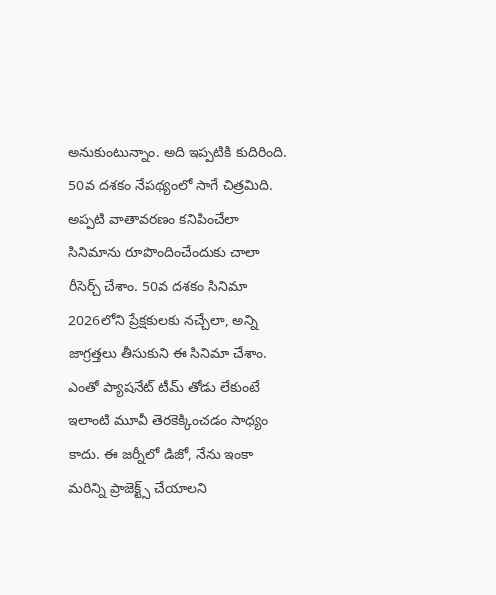అనుకుంటున్నాం. అది ఇప్పటికి కుదిరింది. 50వ దశకం నేపథ్యంలో సాగే చిత్రమిది. అప్పటి వాతావరణం కనిపించేలా సినిమాను రూపొందించేందుకు చాలా రీసెర్చ్ చేశాం. 50వ దశకం సినిమా 2026లోని ప్రేక్షకులకు నచ్చేలా, అన్ని జాగ్రత్తలు తీసుకుని ఈ సినిమా చేశాం. ఎంతో ప్యాషనేట్ టీమ్ తోడు లేకుంటే ఇలాంటి మూవీ తెరకెక్కించడం సాధ్యం కాదు. ఈ జర్నీలో డిజో, నేను ఇంకా మరిన్ని ప్రాజెక్ట్స్ చేయాలని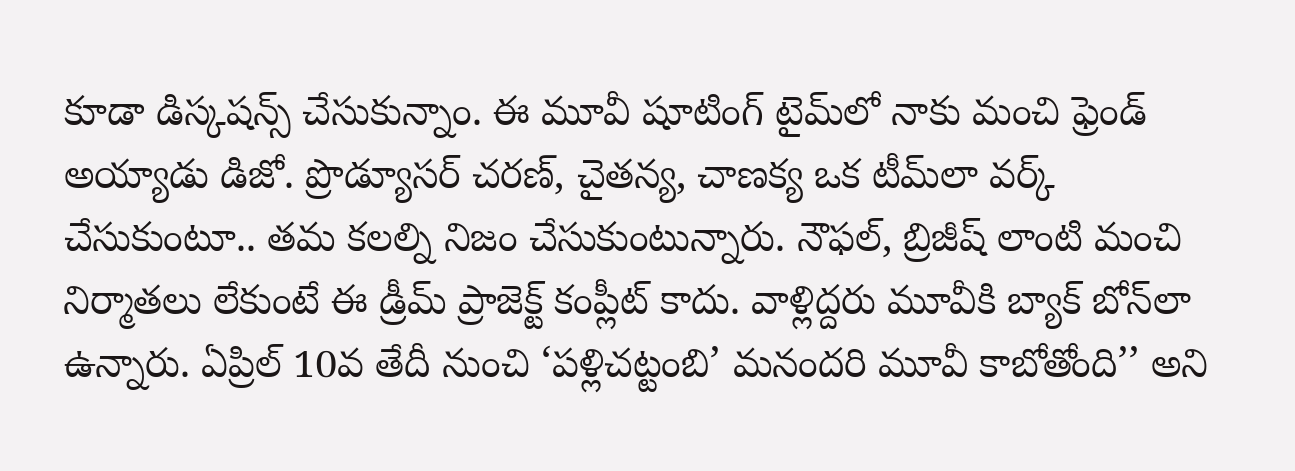కూడా డిస్కషన్స్ చేసుకున్నాం. ఈ మూవీ షూటింగ్ టైమ్‌లో నాకు మంచి ఫ్రెండ్ అయ్యాడు డిజో. ప్రొడ్యూసర్ చరణ్, చైతన్య, చాణక్య ఒక టీమ్‌లా వర్క్ చేసుకుంటూ.. తమ కలల్ని నిజం చేసుకుంటున్నారు. నౌఫల్, బ్రిజీష్ లాంటి మంచి నిర్మాతలు లేకుంటే ఈ డ్రీమ్ ప్రాజెక్ట్ కంప్లీట్ కాదు. వాళ్లిద్దరు మూవీకి బ్యాక్ బోన్‌లా ఉన్నారు. ఏప్రిల్ 10వ తేదీ నుంచి ‘పళ్లిచట్టంబి’ మనందరి మూవీ కాబోతోంది’’ అని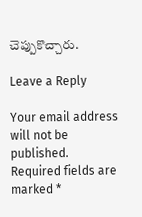చెప్పుకొచ్చారు.

Leave a Reply

Your email address will not be published. Required fields are marked *